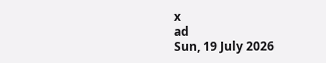x
ad
Sun, 19 July 2026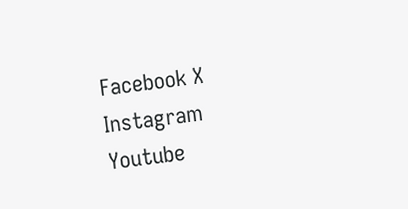Facebook X Instagram Youtube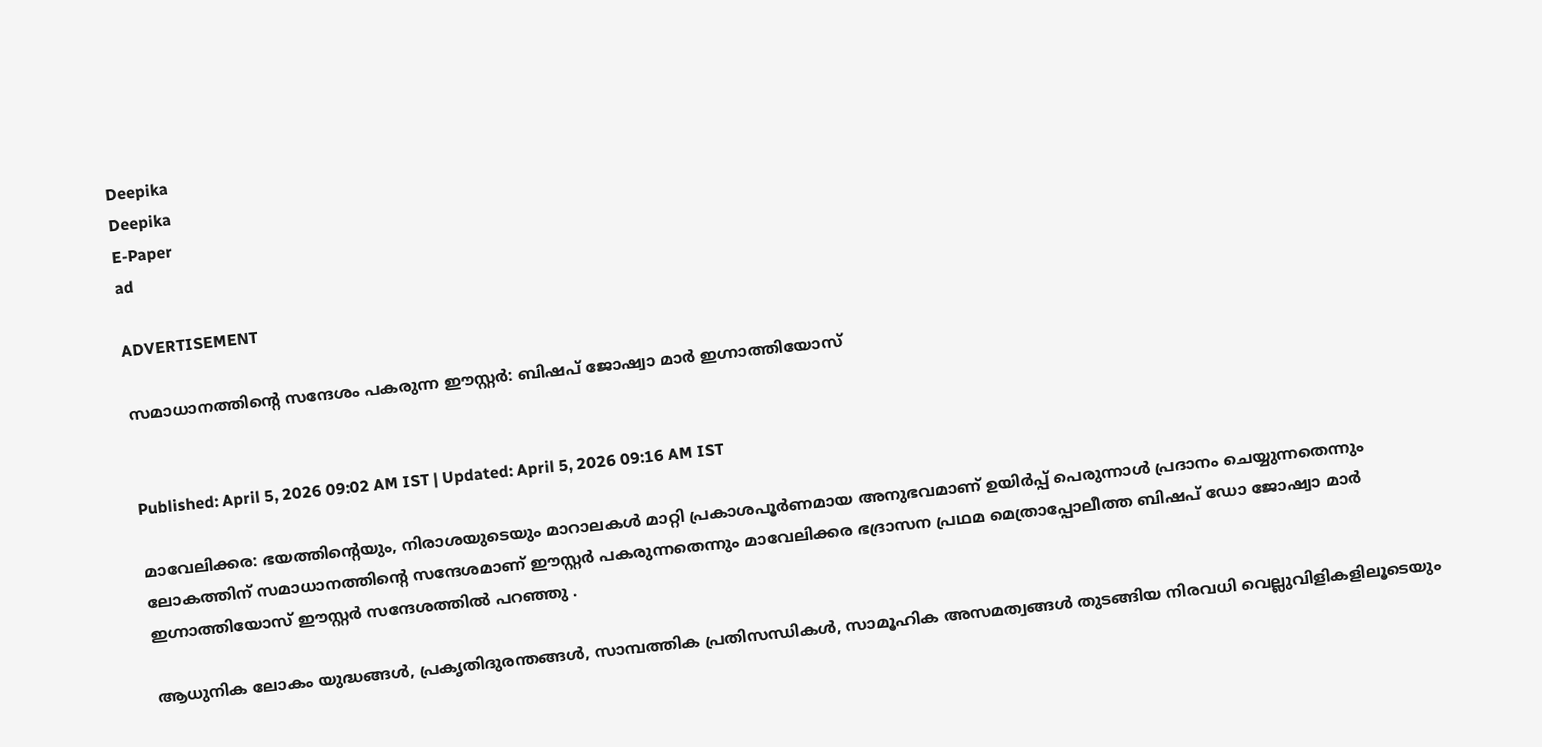Deepika
Deepika
E-Paper
ad

ADVERTISEMENT

സമാധാനത്തിന്‍റെ സന്ദേശം പകരുന്ന ഈസ്റ്റർ: ബിഷപ് ജോഷ്വാ മാർ ഇഗ്നാത്തിയോസ്


Published: April 5, 2026 09:02 AM IST | Updated: April 5, 2026 09:16 AM IST

മാവേലിക്കര: ഭയത്തിന്‍റെയും, നിരാശയുടെയും മാറാലകൾ മാറ്റി പ്രകാശപൂർണമായ അനുഭവമാണ് ഉയിർപ്പ് പെരുന്നാൾ പ്രദാനം ചെയ്യുന്നതെന്നും ലോകത്തിന് സമാധാനത്തിന്റെ സന്ദേശമാണ് ഈസ്റ്റർ പകരുന്നതെന്നും മാവേലിക്കര ഭദ്രാസന പ്രഥമ മെത്രാപ്പോലീത്ത ബിഷപ് ഡോ ജോഷ്വാ മാർ ഇഗ്നാത്തിയോസ് ഈസ്റ്റർ സന്ദേശത്തിൽ പറഞ്ഞു .

ആധുനിക ലോകം യുദ്ധങ്ങൾ, പ്രകൃതിദുരന്തങ്ങൾ, സാമ്പത്തിക പ്രതിസന്ധികൾ, സാമൂഹിക അസമത്വങ്ങൾ തുടങ്ങിയ നിരവധി വെല്ലുവിളികളിലൂടെയും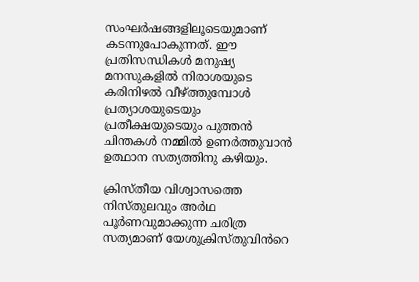സംഘർഷങ്ങളിലൂടെയുമാണ് കടന്നുപോകുന്നത്. ഈ പ്രതിസന്ധികൾ മനുഷ്യ മനസുകളിൽ നിരാശയുടെ കരിനിഴൽ വീഴ്ത്തുമ്പോൾ പ്രത്യാശയുടെയും പ്രതീക്ഷയുടെയും പുത്തൻ ചിന്തകൾ നമ്മിൽ ഉണർത്തുവാൻ ഉത്ഥാന സത്യത്തിനു കഴിയും.

ക്രിസ്തീയ വിശ്വാസത്തെ നിസ്തുലവും അർഥ പൂർണവുമാക്കുന്ന ചരിത്ര സത്യമാണ് യേശുക്രിസ്തുവിൻറെ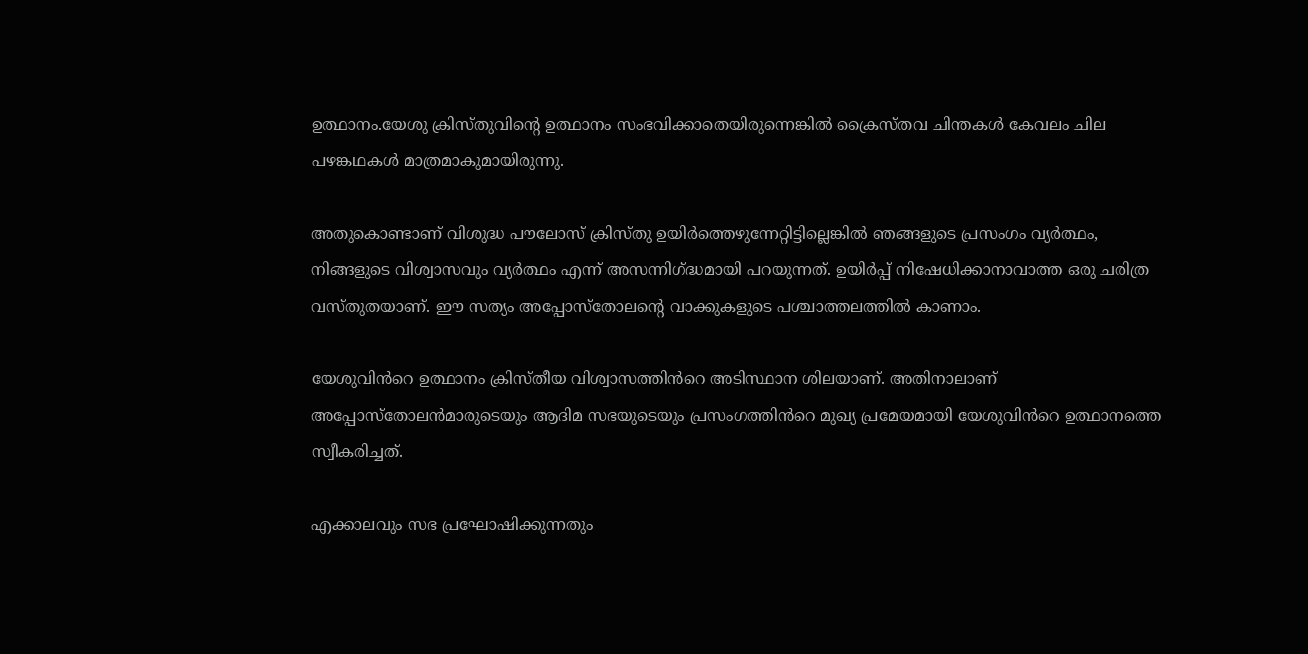ഉത്ഥാനം.യേശു ക്രിസ്തുവിന്‍റെ ഉത്ഥാനം സംഭവിക്കാതെയിരുന്നെങ്കിൽ ക്രൈസ്തവ ചിന്തകൾ കേവലം ചില പഴങ്കഥകൾ മാത്രമാകുമായിരുന്നു.

അതുകൊണ്ടാണ് വിശുദ്ധ പൗലോസ് ക്രിസ്തു ഉയിർത്തെഴുന്നേറ്റിട്ടില്ലെങ്കിൽ ഞങ്ങളുടെ പ്രസംഗം വ്യർത്ഥം, നിങ്ങളുടെ വിശ്വാസവും വ്യർത്ഥം എന്ന് അസന്നിഗ്ദ്ധമായി പറയുന്നത്. ഉയിർപ്പ് നിഷേധിക്കാനാവാത്ത ഒരു ചരിത്ര വസ്തുതയാണ്. ഈ സത്യം അപ്പോസ്തോലന്‍റെ വാക്കുകളുടെ പശ്ചാത്തലത്തിൽ കാണാം.

യേശുവിൻറെ ഉത്ഥാനം ക്രിസ്തീയ വിശ്വാസത്തിൻറെ അടിസ്ഥാന ശിലയാണ്. അതിനാലാണ് അപ്പോസ്തോലൻമാരുടെയും ആദിമ സഭയുടെയും പ്രസംഗത്തിൻറെ മുഖ്യ പ്രമേയമായി യേശുവിൻറെ ഉത്ഥാനത്തെ സ്വീകരിച്ചത്.

എക്കാലവും സഭ പ്രഘോഷിക്കുന്നതും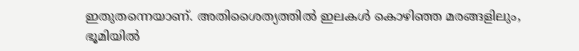ഇതുതന്നെയാണ്. അതിശൈത്യത്തിൽ ഇലകൾ കൊഴിഞ്ഞ മരങ്ങളിലും, ഭൂമിയിൽ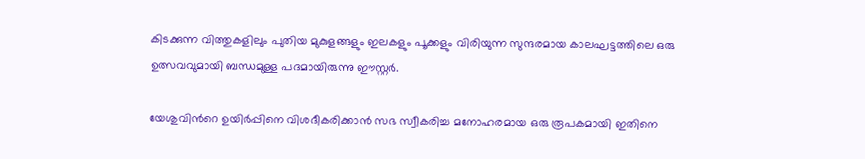കിടക്കുന്ന വിത്തുകളിലും പുതിയ മുകുളങ്ങളും ഇലകളും പൂക്കളും വിരിയുന്ന സുന്ദരമായ കാലഘട്ടത്തിലെ ഒരു ഉത്സവവുമായി ബന്ധമുള്ള പദമായിരുന്നു ഈസ്റ്റർ.

യേശുവിന്‍റെ ഉയിർപ്പിനെ വിശദീകരിക്കാൻ സഭ സ്വീകരിച്ച മനോഹരമായ ഒരു രൂപകമായി ഇതിനെ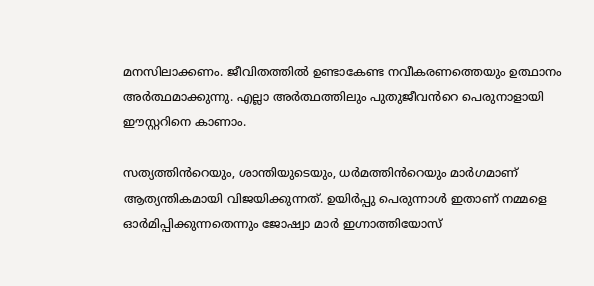മനസിലാക്കണം. ജീവിതത്തിൽ ഉണ്ടാകേണ്ട നവീകരണത്തെയും ഉത്ഥാനം അർത്ഥമാക്കുന്നു. എല്ലാ അർത്ഥത്തിലും പുതുജീവൻറെ പെരുനാളായി ഈസ്റ്ററിനെ കാണാം.

സത്യത്തിൻറെയും, ശാന്തിയുടെയും, ധർമത്തിൻറെയും മാർഗമാണ് ആത്യന്തികമായി വിജയിക്കുന്നത്. ഉയിർപ്പു പെരുന്നാൾ ഇതാണ് നമ്മളെ ഓർമിപ്പിക്കുന്നതെന്നും ജോഷ്വാ മാർ ഇഗ്നാത്തിയോസ്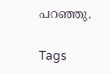പറഞ്ഞു.

Tags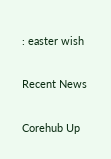: easter wish

Recent News

Corehub Up